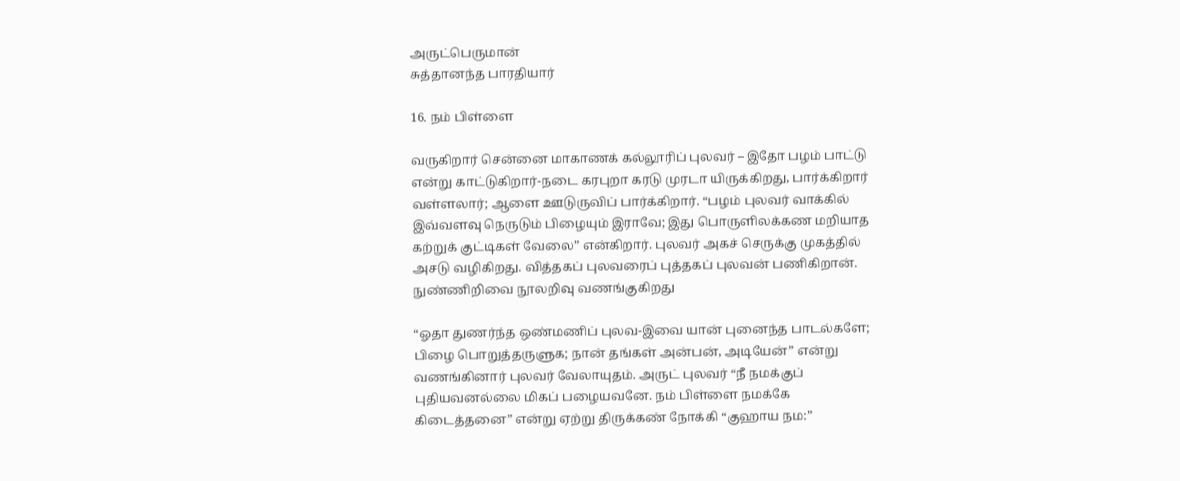அருட்பெருமான்
சுத்தானந்த பாரதியார்

16. நம் பிள்ளை

வருகிறார் சென்னை மாகாணக் கல்லூரிப் புலவர் – இதோ பழம் பாட்டு என்று காட்டுகிறார்-நடை கரபுறா கரடு முரடா யிருக்கிறது, பார்க்கிறார் வள்ளலார்; ஆளை ஊடுருவிப் பார்க்கிறார். “பழம் புலவர் வாக்கில் இவ்வளவு நெருடும் பிழையும் இராவே; இது பொருளிலக்கண மறியாத கற்றுக் குட்டிகள் வேலை” என்கிறார். புலவர் அகச் செருக்கு முகத்தில் அசடு வழிகிறது. வித்தகப் புலவரைப் புத்தகப் புலவன் பணிகிறான். நுண்ணிறிவை நூலறிவு வணங்குகிறது

“ஓதா துணர்ந்த ஒண்மணிப் புலவ-இவை யான் புனைந்த பாடல்களே; பிழை பொறுத்தருளுக; நான் தங்கள் அன்பன், அடியேன்” என்று வணங்கினார் புலவர் வேலாயுதம். அருட் புலவர் “நீ நமக்குப் புதியவனல்லை மிகப் பழையவனே. நம் பிள்ளை நமக்கே கிடைத்தனை” என்று ஏற்று திருக்கண் நோக்கி “குஹாய நம:”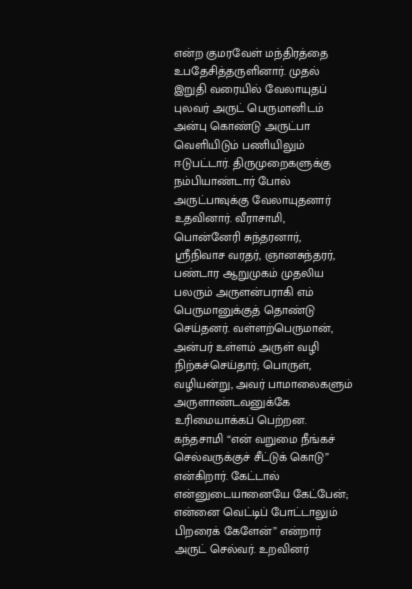என்ற குமரவேள் மந்திரத்தை உபதேசித்தருளினார். முதல் இறுதி வரையில் வேலாயுதப் புலவர் அருட் பெருமானிடம் அன்பு கொண்டு அருட்பா வெளியிடும் பணியிலும் ஈடுபட்டார். திருமுறைகளுக்கு நம்பியாண்டார் போல் அருட்பாவுக்கு வேலாயுதனார் உதவினார். வீராசாமி, பொன்னேரி சுந்தரனார், ஸ்ரீநிவாச வரதர், ஞானசுந்தரர், பண்டார ஆறுமுகம் முதலிய பலரும் அருளன்பராகி எம் பெருமானுக்குத் தொண்டு செய்தனர். வள்ளற்பெருமான், அன்பர் உள்ளம் அருள் வழி நிற்கச்செய்தார்; பொருள், வழியன்று, அவர் பாமாலைகளும் அருளாண்டவனுக்கே உரிமையாக்கப் பெற்றன. கந்தசாமி “என் வறுமை நீங்கச் செல்வருக்குச் சீட்டுக் கொடு” என்கிறார். கேட்டால் என்னுடையானையே கேட்பேன்; என்னை வெட்டிப் போட்டாலும் பிறரைக் கேளேன்” என்றார் அருட் செல்வர். உறவினர்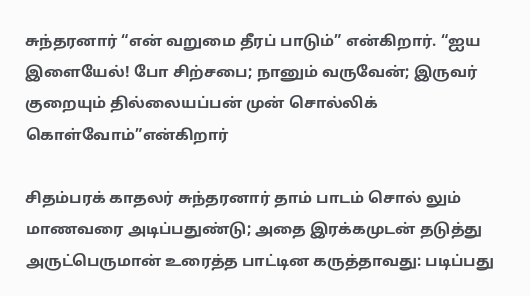சுந்தரனார் “என் வறுமை தீரப் பாடும்” என்கிறார். “ஐய இளையேல்! போ சிற்சபை; நானும் வருவேன்; இருவர் குறையும் தில்லையப்பன் முன் சொல்லிக் கொள்வோம்”என்கிறார்

சிதம்பரக் காதலர் சுந்தரனார் தாம் பாடம் சொல் லும் மாணவரை அடிப்பதுண்டு; அதை இரக்கமுடன் தடுத்து அருட்பெருமான் உரைத்த பாட்டின கருத்தாவது: படிப்பது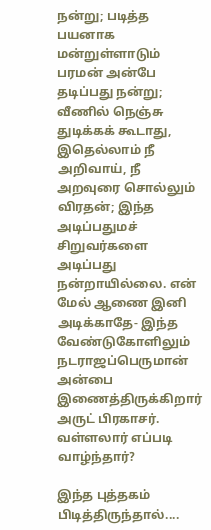நன்று; படித்த பயனாக மன்றுள்ளாடும் பரமன் அன்பே தடிப்பது நன்று; வீணில் நெஞ்சு துடிக்கக் கூடாது, இதெல்லாம் நீ அறிவாய், நீ அறவுரை சொல்லும் விரதன்; இந்த அடிப்பதுமச் சிறுவர்களை அடிப்பது நன்றாயில்லை. என் மேல் ஆணை இனி அடிக்காதே- இந்த வேண்டுகோளிலும் நடராஜப்பெருமான் அன்பை இணைத்திருக்கிறார் அருட் பிரகாசர். வள்ளலார் எப்படி வாழ்ந்தார்?

இந்த புத்தகம் பிடித்திருந்தால்....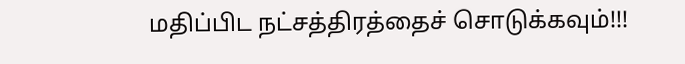மதிப்பிட நட்சத்திரத்தைச் சொடுக்கவும்!!!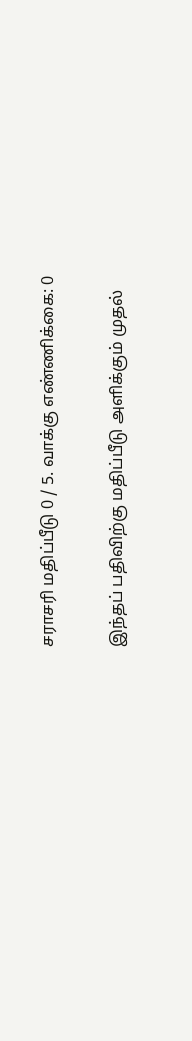சராசரி மதிப்பீடு 0 / 5. வாக்கு எண்ணிக்கை: 0

இந்தப் பதிவிற்கு மதிப்பீடு அளிக்கும் முதல்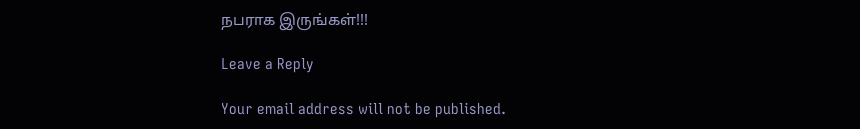நபராக இருங்கள்!!!

Leave a Reply

Your email address will not be published.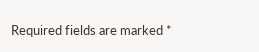Required fields are marked *